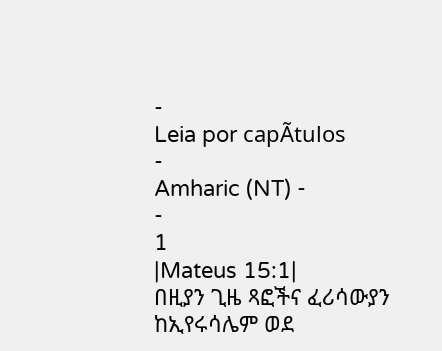-
Leia por capÃtulos
-
Amharic (NT) -
-
1
|Mateus 15:1|
በዚያን ጊዜ ጻፎችና ፈሪሳውያን ከኢየሩሳሌም ወደ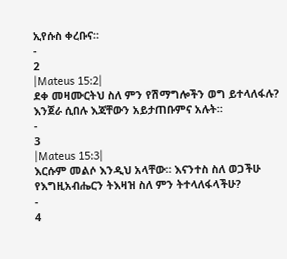ኢየሱስ ቀረቡና።
-
2
|Mateus 15:2|
ደቀ መዛሙርትህ ስለ ምን የሽማግሎችን ወግ ይተላለፋሉ? እንጀራ ሲበሉ እጃቸውን አይታጠቡምና አሉት።
-
3
|Mateus 15:3|
እርሱም መልሶ እንዲህ አላቸው። እናንተስ ስለ ወጋችሁ የእግዚአብሔርን ትእዛዝ ስለ ምን ትተላለፋላችሁ?
-
4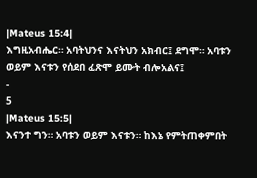|Mateus 15:4|
እግዚአብሔር። አባትህንና እናትህን አክብር፤ ደግሞ። አባቱን ወይም እናቱን የሰደበ ፈጽሞ ይሙት ብሎአልና፤
-
5
|Mateus 15:5|
እናንተ ግን። አባቱን ወይም እናቱን። ከእኔ የምትጠቀምበት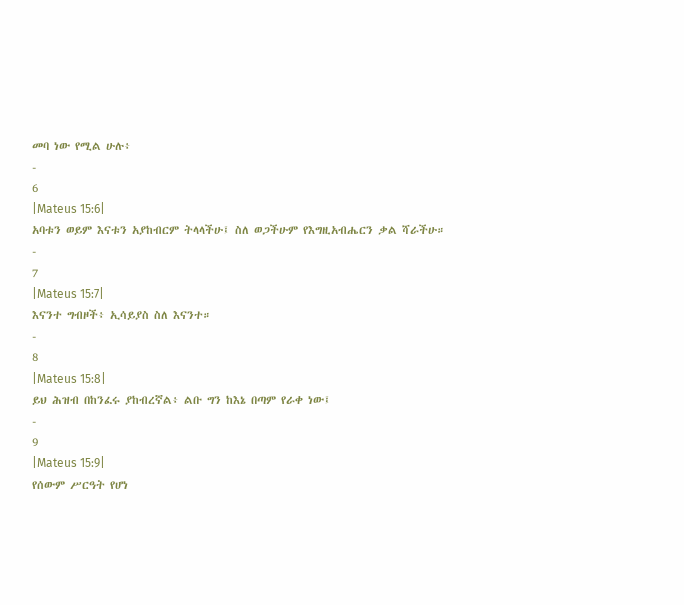መባ ነው የሚል ሁሉ፥
-
6
|Mateus 15:6|
አባቱን ወይም እናቱን አያከብርም ትላላችሁ፤ ስለ ወጋችሁም የእግዚአብሔርን ቃል ሻራችሁ።
-
7
|Mateus 15:7|
እናንተ ግብዞች፥ ኢሳይያስ ስለ እናንተ።
-
8
|Mateus 15:8|
ይህ ሕዝብ በከንፈሩ ያከብረኛል፥ ልቡ ግን ከእኔ በጣም የራቀ ነው፤
-
9
|Mateus 15:9|
የሰውም ሥርዓት የሆነ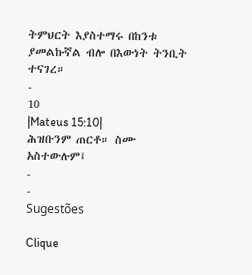ትምህርት እያስተማሩ በከንቱ ያመልኩኛል ብሎ በእውነት ትንቢት ተናገረ።
-
10
|Mateus 15:10|
ሕዝቡንም ጠርቶ። ስሙ አስተውሉም፤
-
-
Sugestões

Clique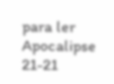para ler Apocalipse 21-21